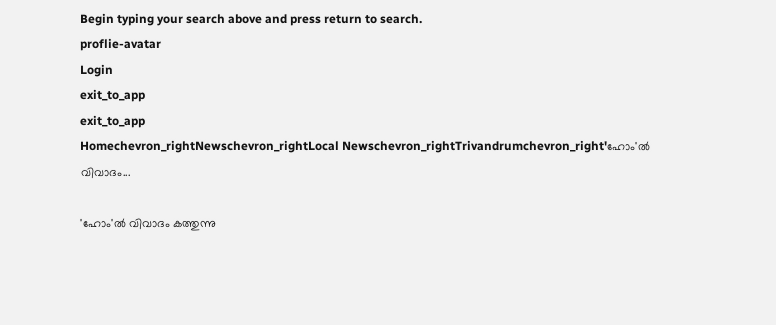Begin typing your search above and press return to search.
proflie-avatar
Login
exit_to_app
exit_to_app
Homechevron_rightNewschevron_rightLocal Newschevron_rightTrivandrumchevron_right'ഹോം'ൽ വിവാദം...

'ഹോം'ൽ വിവാദം കത്തുന്നു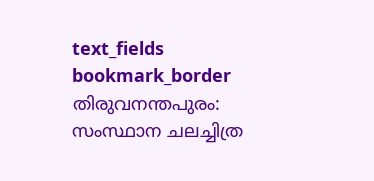text_fields
bookmark_border
തിരുവനന്തപുരം: സംസ്ഥാന ചലച്ചിത്ര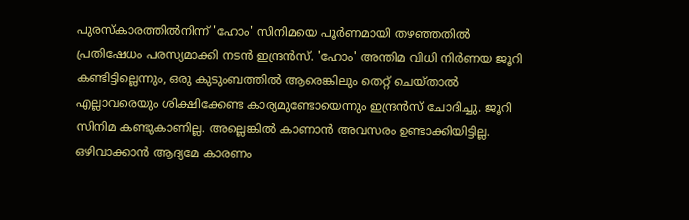പുരസ്കാരത്തിൽനിന്ന് 'ഹോം' സിനിമയെ പൂർണമായി തഴഞ്ഞതിൽ പ്രതിഷേധം പരസ്യമാക്കി നടൻ ഇന്ദ്രൻസ്. 'ഹോം' അന്തിമ വിധി നിർണയ ജൂറി കണ്ടിട്ടില്ലെന്നും, ഒരു കുടുംബത്തില്‍ ആരെങ്കിലും തെറ്റ് ചെയ്താല്‍ എല്ലാവരെയും ശിക്ഷിക്കേണ്ട കാര്യമുണ്ടോയെന്നും ഇന്ദ്രൻസ് ചോദിച്ചു. ജൂറി സിനിമ കണ്ടുകാണില്ല. അല്ലെങ്കിൽ കാണാൻ അവസരം ഉണ്ടാക്കിയിട്ടില്ല. ഒഴിവാക്കാന്‍ ആദ്യമേ കാരണം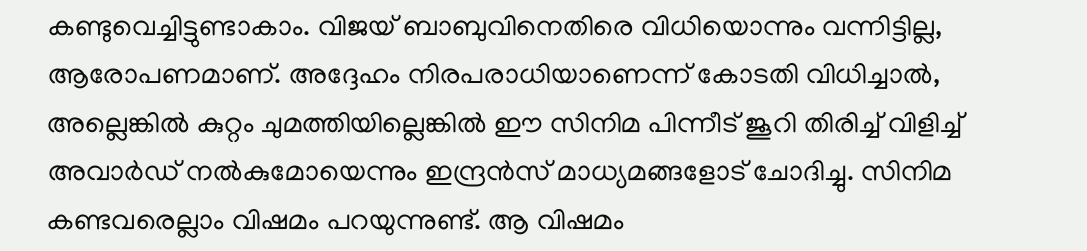കണ്ടുവെച്ചിട്ടുണ്ടാകാം. വിജയ് ബാബുവിനെതിരെ വിധിയൊന്നും വന്നിട്ടില്ല, ആരോപണമാണ്. അദ്ദേഹം നിരപരാധിയാണെന്ന് കോടതി വിധിച്ചാൽ, അല്ലെങ്കിൽ കുറ്റം ചുമത്തിയില്ലെങ്കിൽ ഈ സിനിമ പിന്നീട് ജൂറി തിരിച്ച് വിളിച്ച് അവാർഡ് നൽകുമോയെന്നും ഇന്ദ്രൻസ് മാധ്യമങ്ങളോട് ചോദിച്ചു. സിനിമ കണ്ടവരെല്ലാം വിഷമം പറയുന്നുണ്ട്. ആ വിഷമം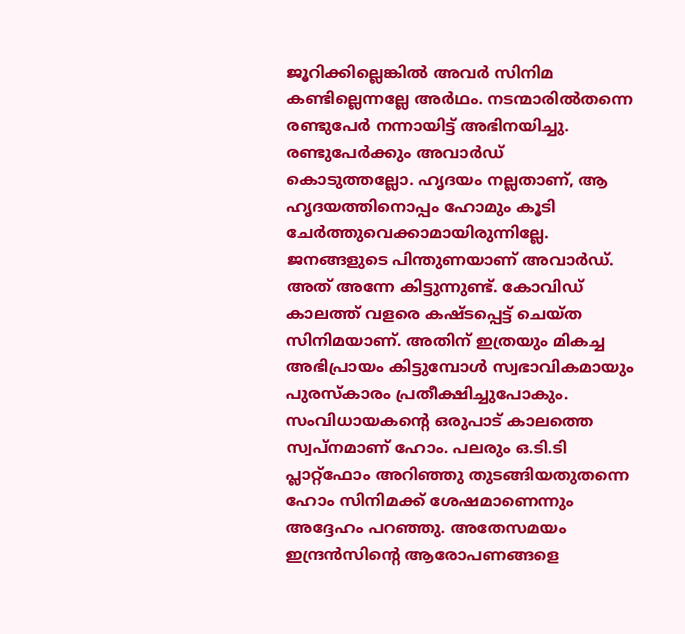ജൂറിക്കില്ലെങ്കിൽ അവർ സിനിമ കണ്ടില്ലെന്നല്ലേ അർഥം. നടന്മാരിൽതന്നെ രണ്ടുപേർ നന്നായിട്ട് അഭിനയിച്ചു. രണ്ടുപേർക്കും അവാർഡ് കൊടുത്തല്ലോ. ഹൃദയം നല്ലതാണ്, ആ ഹൃദയത്തിനൊപ്പം ഹോമും കൂടി ചേർത്തുവെക്കാമായിരുന്നില്ലേ. ജനങ്ങളുടെ പിന്തുണയാണ് അവാർഡ്. അത് അന്നേ കിട്ടുന്നുണ്ട്. കോവിഡ് കാലത്ത് വളരെ കഷ്ടപ്പെട്ട് ചെയ്ത സിനിമയാണ്. അതിന് ഇത്രയും മികച്ച അഭിപ്രായം കിട്ടുമ്പോൾ സ്വഭാവികമായും പുരസ്കാരം പ്രതീക്ഷിച്ചുപോകും. സംവിധായകന്‍റെ ഒരുപാട് കാലത്തെ സ്വപ്നമാണ് ഹോം. പലരും ഒ.ടി.ടി പ്ലാറ്റ്ഫോം അറിഞ്ഞു തുടങ്ങിയതുതന്നെ ഹോം സിനിമക്ക് ശേഷമാണെന്നും അദ്ദേഹം പറഞ്ഞു. അതേസമയം ഇന്ദ്രൻസിന്‍റെ ആരോപണങ്ങളെ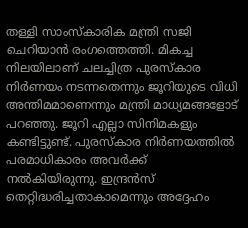തള്ളി സാംസ്കാരിക മന്ത്രി സജി ചെറിയാൻ രംഗത്തെത്തി. മികച്ച നിലയിലാണ് ചലച്ചിത്ര പുരസ്കാര നിർണയം നടന്നതെന്നും ജൂറിയുടെ വിധി അന്തിമമാണെന്നും മന്ത്രി മാധ്യമങ്ങളോട് പറഞ്ഞു. ജൂറി എല്ലാ സിനിമകളും കണ്ടിട്ടുണ്ട്. പുരസ്കാര നിർണയത്തിൽ പരമാധികാരം അവർക്ക് നൽകിയിരുന്നു. ഇന്ദ്രന്‍സ് തെറ്റിദ്ധരിച്ചതാകാമെന്നും അദ്ദേഹം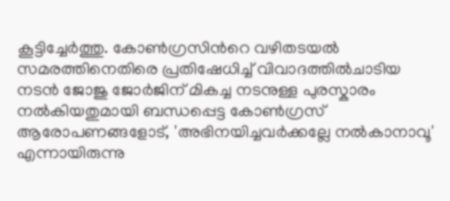കൂട്ടിച്ചേർത്തു. കോൺഗ്രസിന്‍റെ വഴിതടയൽ സമരത്തിനെതിരെ പ്രതിഷേധിച്ച് വിവാദത്തിൽചാടിയ നടൻ ജോജു ജോർജിന് മികച്ച നടനുള്ള പുരസ്കാരം നൽകിയതുമായി ബന്ധപ്പെട്ട കോൺഗ്രസ് ആരോപണങ്ങളോട്, 'അഭിനയിച്ചവർക്കല്ലേ നൽകാനാവൂ' എന്നായിരുന്നു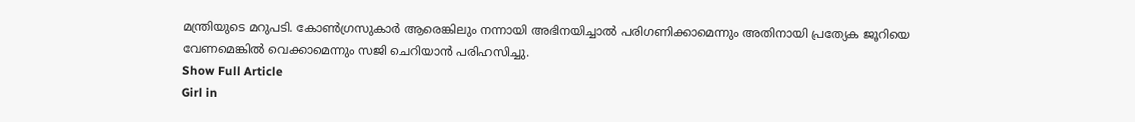മന്ത്രിയുടെ മറുപടി. കോണ്‍ഗ്രസുകാര്‍ ആരെങ്കിലും നന്നായി അഭിനയിച്ചാല്‍ പരിഗണിക്കാമെന്നും അതിനായി പ്രത്യേക ജൂറിയെ വേണമെങ്കില്‍ വെക്കാമെന്നും സജി ചെറിയാൻ പരിഹസിച്ചു.
Show Full Article
Girl in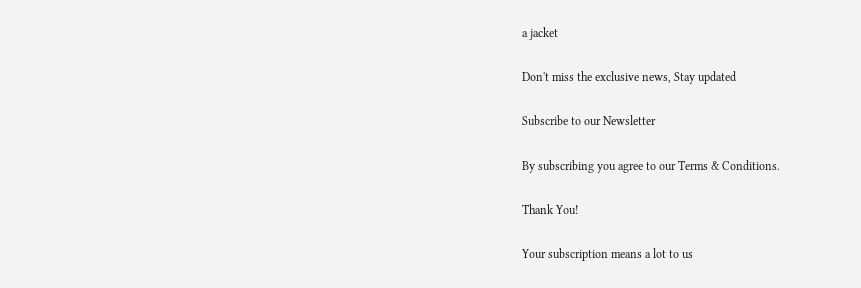a jacket

Don't miss the exclusive news, Stay updated

Subscribe to our Newsletter

By subscribing you agree to our Terms & Conditions.

Thank You!

Your subscription means a lot to us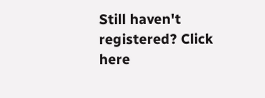Still haven't registered? Click here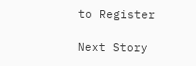to Register

Next Story